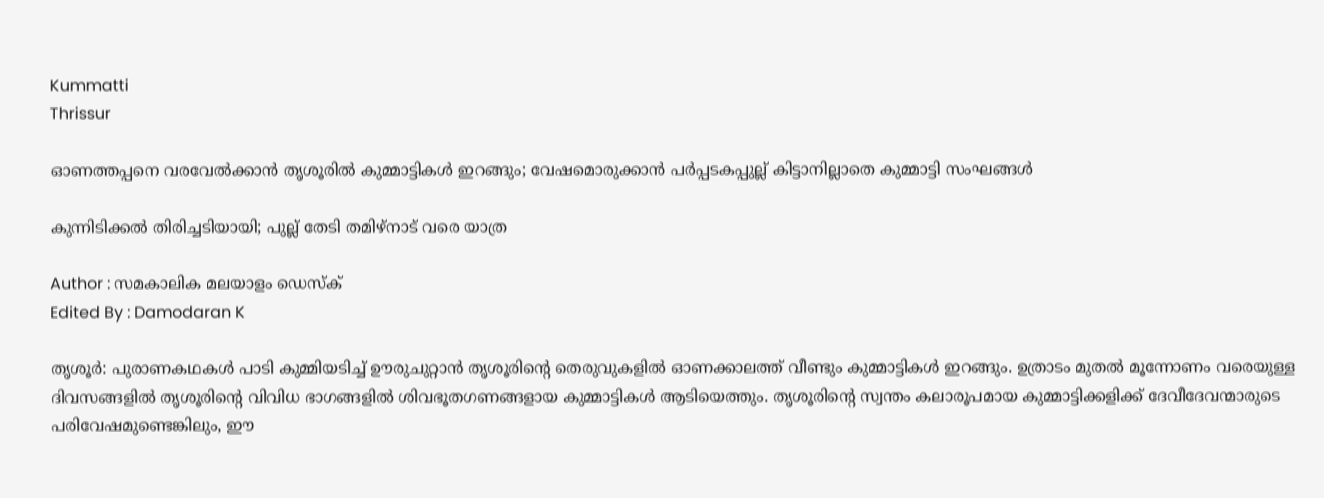Kummatti
Thrissur

ഓണത്തപ്പനെ വരവേൽക്കാൻ തൃശൂരിൽ കുമ്മാട്ടികൾ ഇറങ്ങും; വേഷമൊരുക്കാൻ പർപ്പടകപ്പുല്ല് കിട്ടാനില്ലാതെ കുമ്മാട്ടി സംഘങ്ങൾ

കുന്നിടിക്കൽ തിരിച്ചടിയായി; പുല്ല് തേടി തമിഴ്‌നാട് വരെ യാത്ര

Author : സമകാലിക മലയാളം ഡെസ്ക്
Edited By : Damodaran K

തൃശൂർ: പുരാണകഥകൾ പാടി കുമ്മിയടിച്ച് ഊരുചുറ്റാൻ തൃശൂരിന്റെ തെരുവുകളിൽ ഓണക്കാലത്ത് വീണ്ടും കുമ്മാട്ടികൾ ഇറങ്ങും. ഉത്രാടം മുതൽ മൂന്നോണം വരെയുള്ള ദിവസങ്ങളിൽ തൃശൂരിന്റെ വിവിധ ഭാഗങ്ങളിൽ ശിവഭൂതഗണങ്ങളായ കുമ്മാട്ടികൾ ആടിയെത്തും. തൃശൂരിന്റെ സ്വന്തം കലാരൂപമായ കുമ്മാട്ടിക്കളിക്ക് ദേവീദേവന്മാരുടെ പരിവേഷമുണ്ടെങ്കിലും, ഈ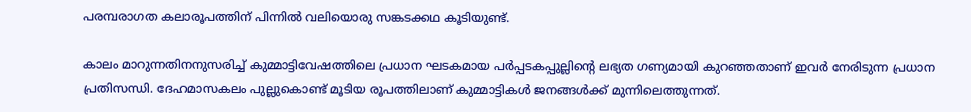പരമ്പരാഗത കലാരൂപത്തിന് പിന്നിൽ വലിയൊരു സങ്കടക്കഥ കൂടിയുണ്ട്.

കാലം മാറുന്നതിനനുസരിച്ച് കുമ്മാട്ടിവേഷത്തിലെ പ്രധാന ഘടകമായ പർപ്പടകപ്പുല്ലിന്റെ ലഭ്യത ഗണ്യമായി കുറഞ്ഞതാണ് ഇവർ നേരിടുന്ന പ്രധാന പ്രതിസന്ധി. ദേഹമാസകലം പുല്ലുകൊണ്ട് മൂടിയ രൂപത്തിലാണ് കുമ്മാട്ടികൾ ജനങ്ങൾക്ക് മുന്നിലെത്തുന്നത്.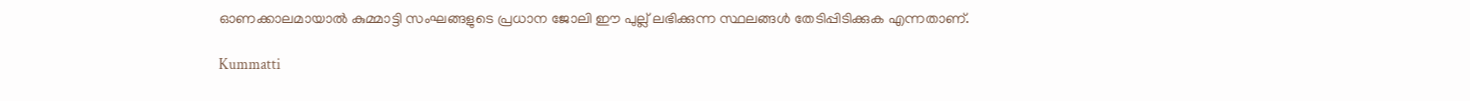ഓണക്കാലമായാൽ കുമ്മാട്ടി സംഘങ്ങളുടെ പ്രധാന ജോലി ഈ പുല്ല് ലഭിക്കുന്ന സ്ഥലങ്ങൾ തേടിപ്പിടിക്കുക എന്നതാണ്.

Kummatti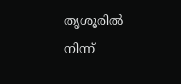തൃശൂരിൽ നിന്ന്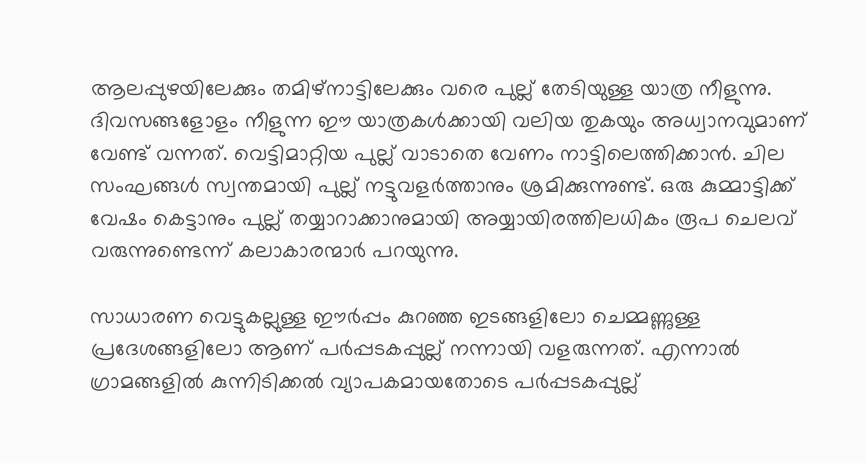ആലപ്പുഴയിലേക്കും തമിഴ്‌നാട്ടിലേക്കും വരെ പുല്ല് തേടിയുള്ള യാത്ര നീളുന്നു. ദിവസങ്ങളോളം നീളുന്ന ഈ യാത്രകൾക്കായി വലിയ തുകയും അധ്വാനവുമാണ് വേണ്ട് വന്നത്. വെട്ടിമാറ്റിയ പുല്ല് വാടാതെ വേണം നാട്ടിലെത്തിക്കാൻ. ചില സംഘങ്ങൾ സ്വന്തമായി പുല്ല് നട്ടുവളർത്താനും ശ്രമിക്കുന്നുണ്ട്. ഒരു കുമ്മാട്ടിക്ക് വേഷം കെട്ടാനും പുല്ല് തയ്യാറാക്കാനുമായി അയ്യായിരത്തിലധികം രൂപ ചെലവ് വരുന്നുണ്ടെന്ന് കലാകാരന്മാർ പറയുന്നു.

സാധാരണ വെട്ടുകല്ലുള്ള ഈർപ്പം കുറഞ്ഞ ഇടങ്ങളിലോ ചെമ്മണ്ണുള്ള പ്രദേശങ്ങളിലോ ആണ് പർപ്പടകപ്പുല്ല് നന്നായി വളരുന്നത്. എന്നാൽ ഗ്രാമങ്ങളിൽ കുന്നിടിക്കൽ വ്യാപകമായതോടെ പർപ്പടകപ്പുല്ല്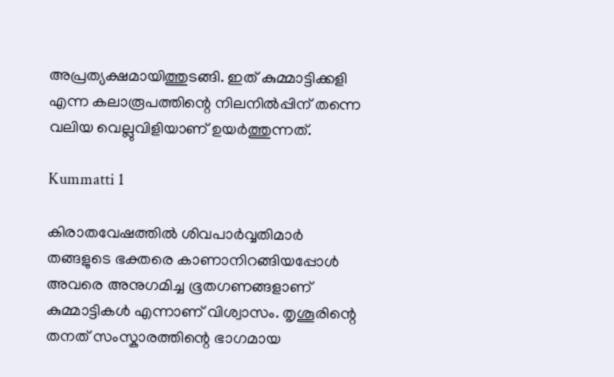അപ്രത്യക്ഷമായിത്തുടങ്ങി. ഇത് കുമ്മാട്ടിക്കളി എന്ന കലാരൂപത്തിന്റെ നിലനിൽപ്പിന് തന്നെ വലിയ വെല്ലുവിളിയാണ് ഉയർത്തുന്നത്.

Kummatti 1

കിരാതവേഷത്തിൽ ശിവപാർവ്വതിമാർ തങ്ങളുടെ ഭക്തരെ കാണാനിറങ്ങിയപ്പോൾ അവരെ അനുഗമിച്ച ഭൂതഗണങ്ങളാണ് കുമ്മാട്ടികൾ എന്നാണ് വിശ്വാസം. തൃശൂരിന്റെ തനത് സംസ്കാരത്തിന്റെ ഭാഗമായ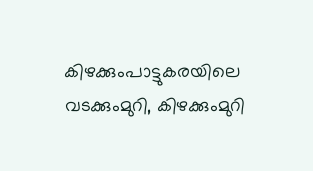കിഴക്കുംപാട്ടുകരയിലെ വടക്കുംമുറി, കിഴക്കുംമുറി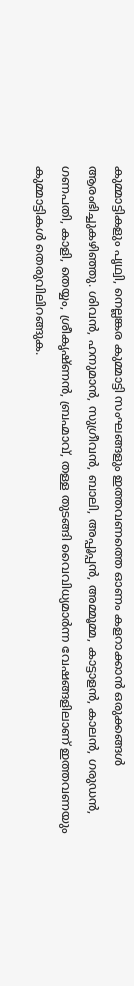കുമ്മാട്ടികളും പൃഥ്വി, നെല്ലങ്കര കുമ്മാട്ടി സംഘങ്ങളും ഇത്തവണത്തെ ഓണം കളറാക്കാൻ ഒരുക്കങ്ങൾ ആരംഭിച്ചുകഴിഞ്ഞു. ശിവൻ, ഹനുമാൻ, സുഗ്രീവൻ, ബാലി, അപ്പൂപ്പൻ, അമ്മൂമ്മ, കാട്ടാളൻ, കാലൻ, ഗരുഡൻ, ഗണപതി, കാളി, തെയ്യം, ശ്രീകൃഷ്ണൻ, ബ്രഹ്മാവ്, തള്ള തുടങ്ങി വൈവിധ്യമാർന്ന വേഷങ്ങളിലാണ് ഇത്തവണയും കുമ്മാട്ടികൾ തെരുവിലിറങ്ങുക.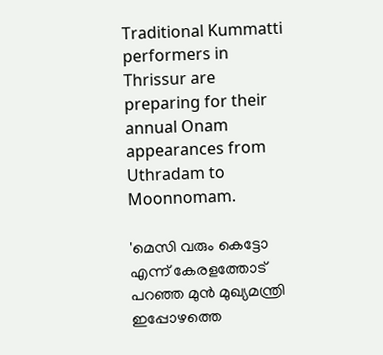Traditional Kummatti performers in Thrissur are preparing for their annual Onam appearances from Uthradam to Moonnomam.

'മെസി വരും കെട്ടോ എന്ന് കേരളത്തോട് പറഞ്ഞ മുൻ മുഖ്യമന്ത്രി ഇപ്പോഴത്തെ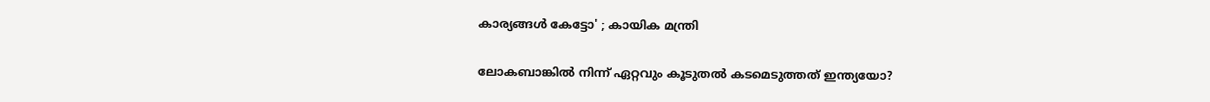കാര്യങ്ങൾ കേട്ടോ' ; കായിക മന്ത്രി

ലോകബാങ്കില്‍ നിന്ന് ഏറ്റവും കൂടുതല്‍ കടമെടുത്തത് ഇന്ത്യയോ?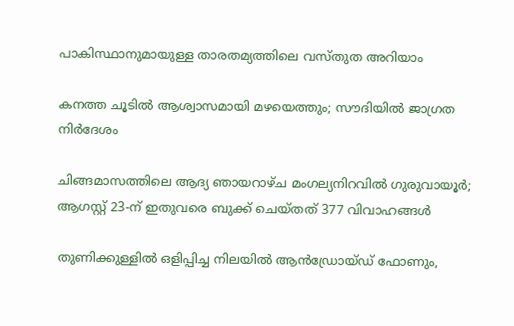പാകിസ്ഥാനുമായുള്ള താരതമ്യത്തിലെ വസ്തുത അറിയാം

കനത്ത ചൂടില്‍ ആശ്വാസമായി മഴയെത്തും; സൗദിയില്‍ ജാഗ്രത നിര്‍ദേശം

ചിങ്ങമാസത്തിലെ ആദ്യ ഞായറാഴ്ച മംഗല്യനിറവിൽ ഗുരുവായൂർ; ആഗസ്റ്റ് 23-ന് ഇതുവരെ ബുക്ക് ചെയ്തത് 377 വിവാഹങ്ങൾ

തുണിക്കുള്ളില്‍ ഒളിപ്പിച്ച നിലയില്‍ ആന്‍ഡ്രോയ്ഡ് ഫോണും,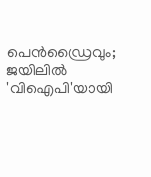പെന്‍ഡ്രൈവും; ജയിലില്‍ 'വിഐപി'യായി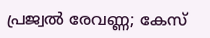പ്രജ്വല്‍ രേവണ്ണ; കേസ്